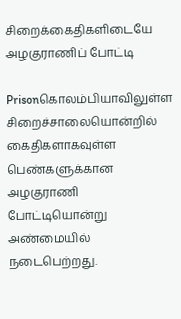சிறைக்கைதிகளிடையே அழகுராணிப் போட்டி

Prisonகொலம்பியாவிலுள்ள சிறைச்சாலையொன்றில் கைதிகளாகவுள்ள பெண்களுக்கான அழகுராணி போட்டியொன்று அண்மையில் நடைபெற்றது.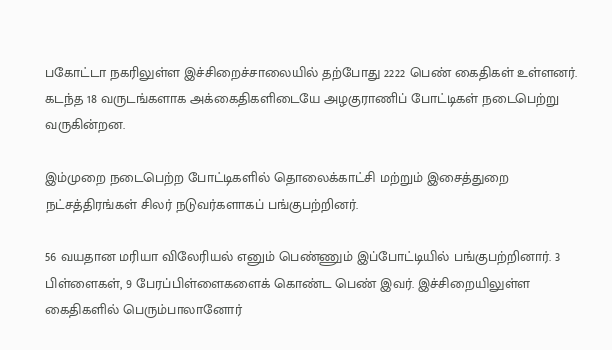பகோட்டா நகரிலுள்ள இச்சிறைச்சாலையில் தற்போது 2222 பெண் கைதிகள் உள்ளனர். கடந்த 18 வருடங்களாக அக்கைதிகளிடையே அழகுராணிப் போட்டிகள் நடைபெற்று வருகின்றன.

இம்முறை நடைபெற்ற போட்டிகளில் தொலைக்காட்சி மற்றும் இசைத்துறை நட்சத்திரங்கள் சிலர் நடுவர்களாகப் பங்குபற்றினர்.

56 வயதான மரியா விலேரியல் எனும் பெண்ணும் இப்போட்டியில் பங்குபற்றினார். 3 பிள்ளைகள், 9 பேரப்பிள்ளைகளைக் கொண்ட பெண் இவர். இச்சிறையிலுள்ள கைதிகளில் பெரும்பாலானோர்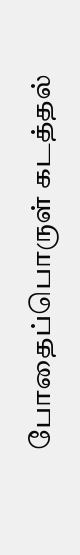போதைப்பொருள் கடத்தல்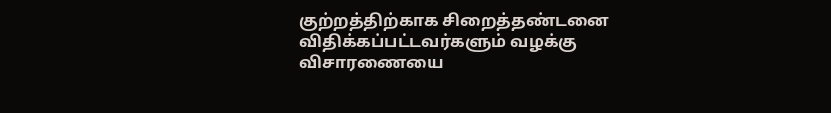குற்றத்திற்காக சிறைத்தண்டனை விதிக்கப்பட்டவர்களும் வழக்கு விசாரணையை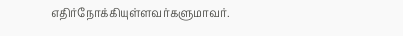எதிர்நோக்கியுள்ளவர்களுமாவர்.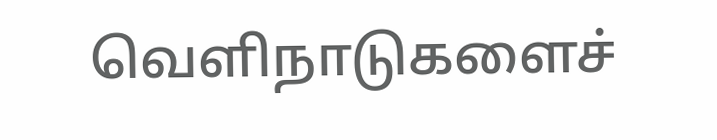வெளிநாடுகளைச்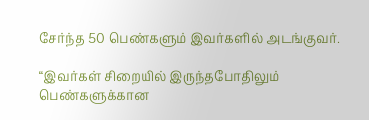சேர்ந்த 50 பெண்களும் இவர்களில் அடங்குவர்.

“இவர்கள் சிறையில் இருந்தபோதிலும் பெண்களுக்கான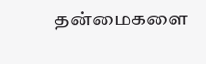தன்மைகளை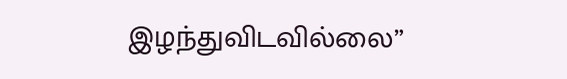இழந்துவிடவில்லை”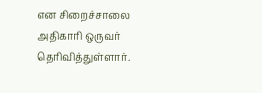என சிறைச்சாலை அதிகாரி ஒருவர் தெரிவித்துள்ளார்.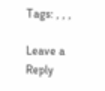Tags: , , ,

Leave a Reply